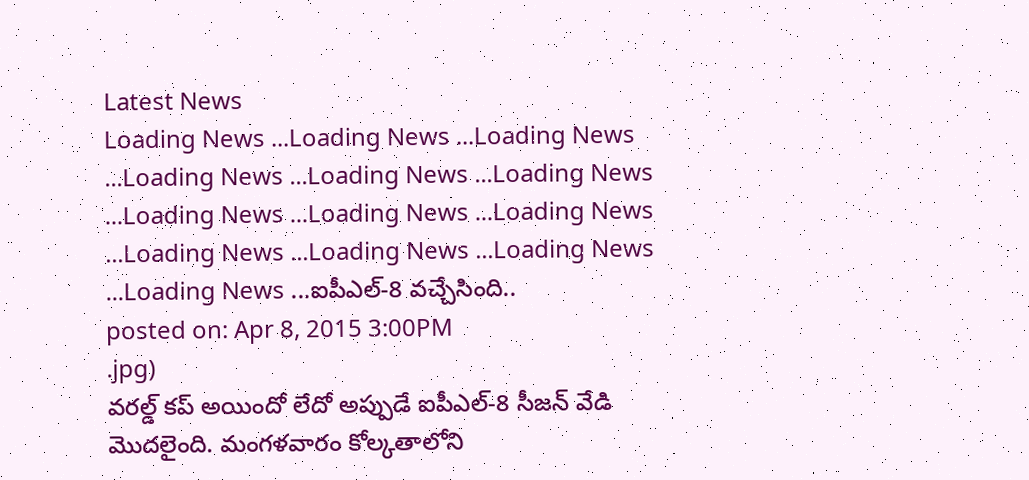Latest News
Loading News ...Loading News ...Loading News ...Loading News ...Loading News ...Loading News ...Loading News ...Loading News ...Loading News ...Loading News ...Loading News ...Loading News ...Loading News ...ఐపీఎల్-8 వచ్చేసింది..
posted on: Apr 8, 2015 3:00PM
.jpg)
వరల్డ్ కప్ అయిందో లేదో అప్పుడే ఐపీఎల్-8 సీజన్ వేడి మొదలైంది. మంగళవారం కోల్కతాలోని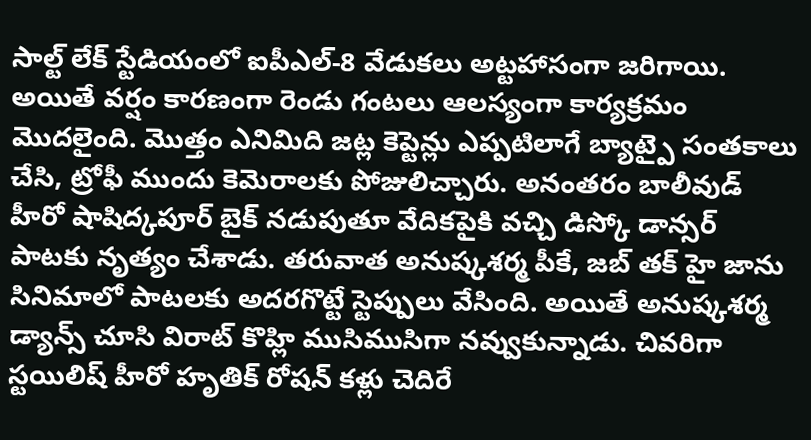సాల్ట్ లేక్ స్టేడియంలో ఐపీఎల్-8 వేడుకలు అట్టహాసంగా జరిగాయి. అయితే వర్షం కారణంగా రెండు గంటలు ఆలస్యంగా కార్యక్రమం మొదలైంది. మొత్తం ఎనిమిది జట్ల కెప్టెన్లు ఎప్పటిలాగే బ్యాట్పై సంతకాలు చేసి, ట్రోఫీ ముందు కెమెరాలకు పోజులిచ్చారు. అనంతరం బాలీవుడ్ హీరో షాషిద్కపూర్ బైక్ నడుపుతూ వేదికపైకి వచ్చి డిస్కో డాన్సర్ పాటకు నృత్యం చేశాడు. తరువాత అనుష్కశర్మ పీకే, జబ్ తక్ హై జాను సినిమాలో పాటలకు అదరగొట్టే స్టెప్పులు వేసింది. అయితే అనుష్కశర్మ డ్యాన్స్ చూసి విరాట్ కొహ్లి ముసిముసిగా నవ్వుకున్నాడు. చివరిగా స్టయిలిష్ హీరో హృతిక్ రోషన్ కళ్లు చెదిరే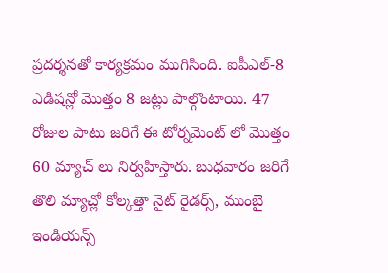ప్రదర్శనతో కార్యక్రమం ముగిసింది. ఐపీఎల్-8 ఎడిషన్లో మొత్తం 8 జట్లు పాల్గొంటాయి. 47 రోజుల పాటు జరిగే ఈ టోర్నమెంట్ లో మొత్తం 60 మ్యాచ్ లు నిర్వహిస్తారు. బుధవారం జరిగే తొలి మ్యాచ్లో కోల్కత్తా నైట్ రైడర్స్, ముంబై ఇండియన్స్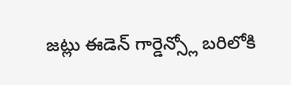జట్లు ఈడెన్ గార్డెన్స్లో బరిలోకి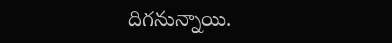దిగనున్నాయి.